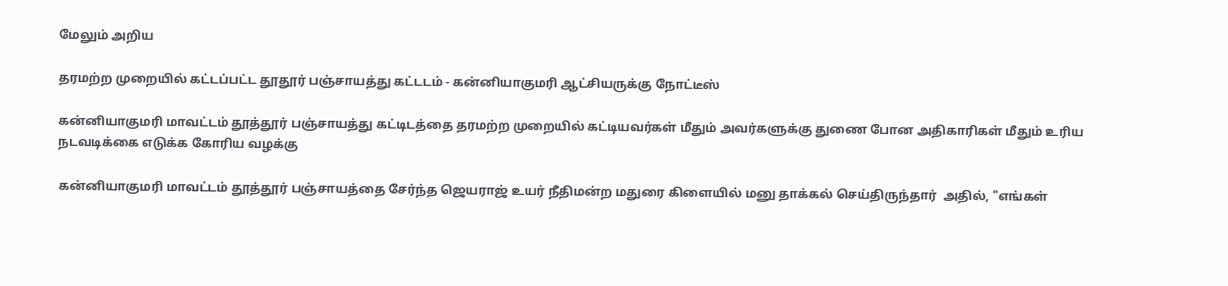மேலும் அறிய

தரமற்ற முறையில் கட்டப்பட்ட தூதூர் பஞ்சாயத்து கட்டடம் - கன்னியாகுமரி ஆட்சியருக்கு நோட்டீஸ்

கன்னியாகுமரி மாவட்டம் தூத்தூர் பஞ்சாயத்து கட்டிடத்தை தரமற்ற முறையில் கட்டியவர்கள் மீதும் அவர்களுக்கு துணை போன அதிகாரிகள் மீதும் உரிய நடவடிக்கை எடுக்க கோரிய வழக்கு

கன்னியாகுமரி மாவட்டம் தூத்தூர் பஞ்சாயத்தை சேர்ந்த ஜெயராஜ் உயர் நீதிமன்ற மதுரை கிளையில் மனு தாக்கல் செய்திருந்தார்  அதில், "எங்கள்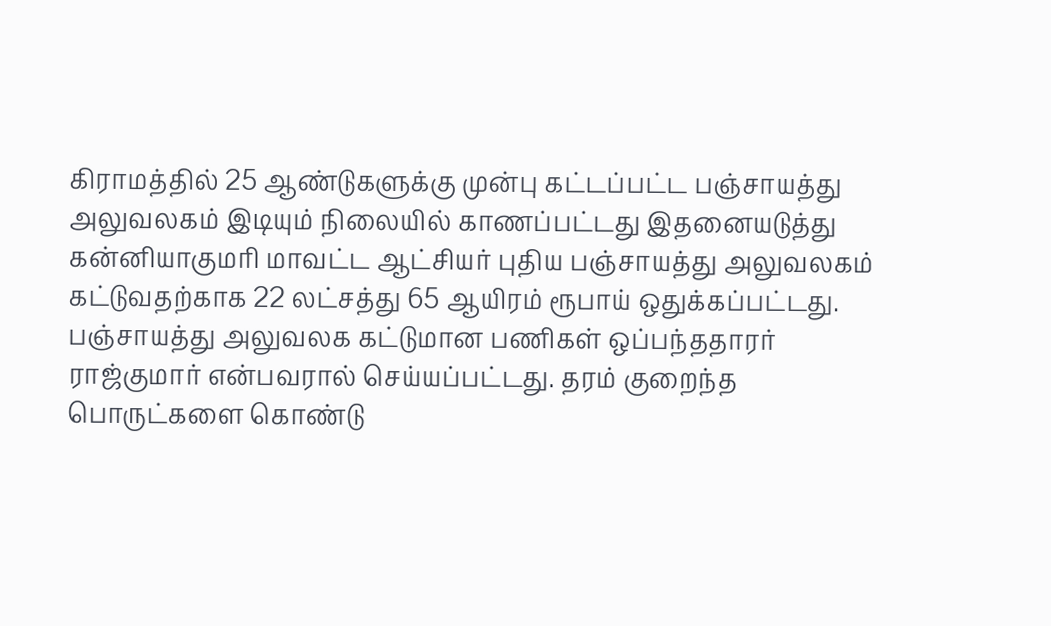கிராமத்தில் 25 ஆண்டுகளுக்கு முன்பு கட்டப்பட்ட பஞ்சாயத்து அலுவலகம் இடியும் நிலையில் காணப்பட்டது இதனையடுத்து கன்னியாகுமரி மாவட்ட ஆட்சியர் புதிய பஞ்சாயத்து அலுவலகம் கட்டுவதற்காக 22 லட்சத்து 65 ஆயிரம் ரூபாய் ஒதுக்கப்பட்டது. பஞ்சாயத்து அலுவலக கட்டுமான பணிகள் ஒப்பந்ததாரர் ராஜ்குமார் என்பவரால் செய்யப்பட்டது. தரம் குறைந்த பொருட்களை கொண்டு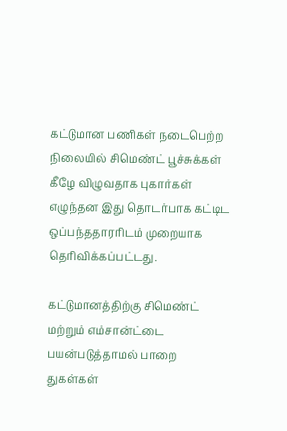கட்டுமான பணிகள் நடைபெற்ற நிலையில் சிமெண்ட் பூச்சுக்கள் கீழே விழுவதாக புகார்கள் எழுந்தன இது தொடர்பாக கட்டிட ஒப்பந்ததாரரிடம் முறையாக தெரிவிக்கப்பட்டது.

கட்டுமானத்திற்கு சிமெண்ட் மற்றும் எம்சான்ட்டை பயன்படுத்தாமல் பாறை துகள்கள்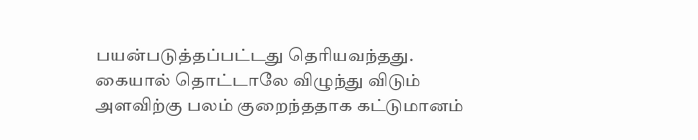பயன்படுத்தப்பட்டது தெரியவந்தது. கையால் தொட்டாலே விழுந்து விடும் அளவிற்கு பலம் குறைந்ததாக கட்டுமானம்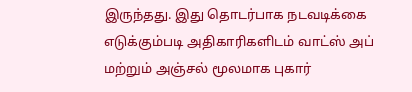இருந்தது. இது தொடர்பாக நடவடிக்கை எடுக்கும்படி அதிகாரிகளிடம் வாட்ஸ் அப் மற்றும் அஞ்சல் மூலமாக புகார்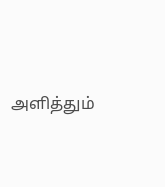அளித்தும்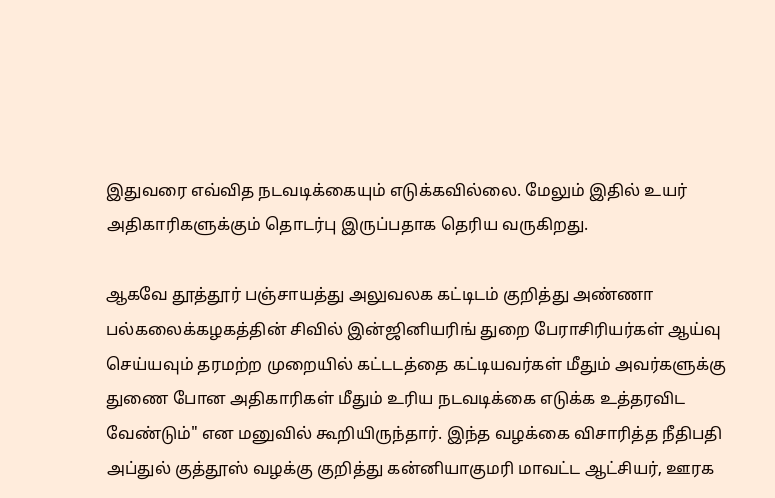இதுவரை எவ்வித நடவடிக்கையும் எடுக்கவில்லை. மேலும் இதில் உயர் அதிகாரிகளுக்கும் தொடர்பு இருப்பதாக தெரிய வருகிறது.

ஆகவே தூத்தூர் பஞ்சாயத்து அலுவலக கட்டிடம் குறித்து அண்ணா பல்கலைக்கழகத்தின் சிவில் இன்ஜினியரிங் துறை பேராசிரியர்கள் ஆய்வு செய்யவும் தரமற்ற முறையில் கட்டடத்தை கட்டியவர்கள் மீதும் அவர்களுக்கு துணை போன அதிகாரிகள் மீதும் உரிய நடவடிக்கை எடுக்க உத்தரவிட வேண்டும்" என மனுவில் கூறியிருந்தார். இந்த வழக்கை விசாரித்த நீதிபதி அப்துல் குத்தூஸ் வழக்கு குறித்து கன்னியாகுமரி மாவட்ட ஆட்சியர், ஊரக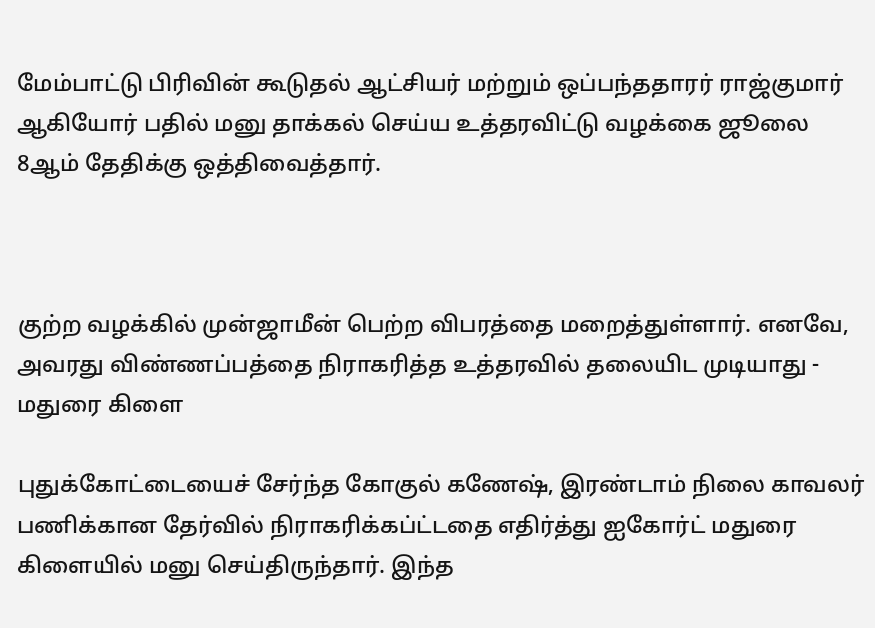மேம்பாட்டு பிரிவின் கூடுதல் ஆட்சியர் மற்றும் ஒப்பந்ததாரர் ராஜ்குமார் ஆகியோர் பதில் மனு தாக்கல் செய்ய உத்தரவிட்டு வழக்கை ஜூலை 8ஆம் தேதிக்கு ஒத்திவைத்தார்.



குற்ற வழக்கில் முன்ஜாமீன் பெற்ற விபரத்தை மறைத்துள்ளார். எனவே, அவரது விண்ணப்பத்தை நிராகரித்த உத்தரவில் தலையிட முடியாது - மதுரை கிளை

புதுக்கோட்டையைச் சேர்ந்த கோகுல் கணேஷ், இரண்டாம் நிலை காவலர் பணிக்கான தேர்வில் நிராகரிக்கப்ட்டதை எதிர்த்து ஐகோர்ட் மதுரை கிளையில் மனு செய்திருந்தார். இந்த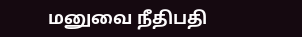மனுவை நீதிபதி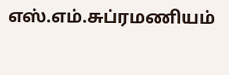எஸ்.எம்.சுப்ரமணியம்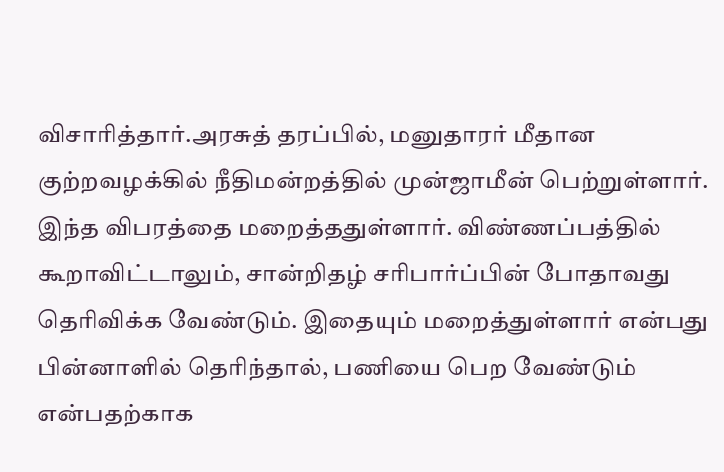விசாரித்தார்.அரசுத் தரப்பில், மனுதாரர் மீதான குற்றவழக்கில் நீதிமன்றத்தில் முன்ஜாமீன் பெற்றுள்ளார். இந்த விபரத்தை மறைத்ததுள்ளார். விண்ணப்பத்தில் கூறாவிட்டாலும், சான்றிதழ் சரிபார்ப்பின் போதாவது தெரிவிக்க வேண்டும். இதையும் மறைத்துள்ளார் என்பது பின்னாளில் தெரிந்தால், பணியை பெற வேண்டும் என்பதற்காக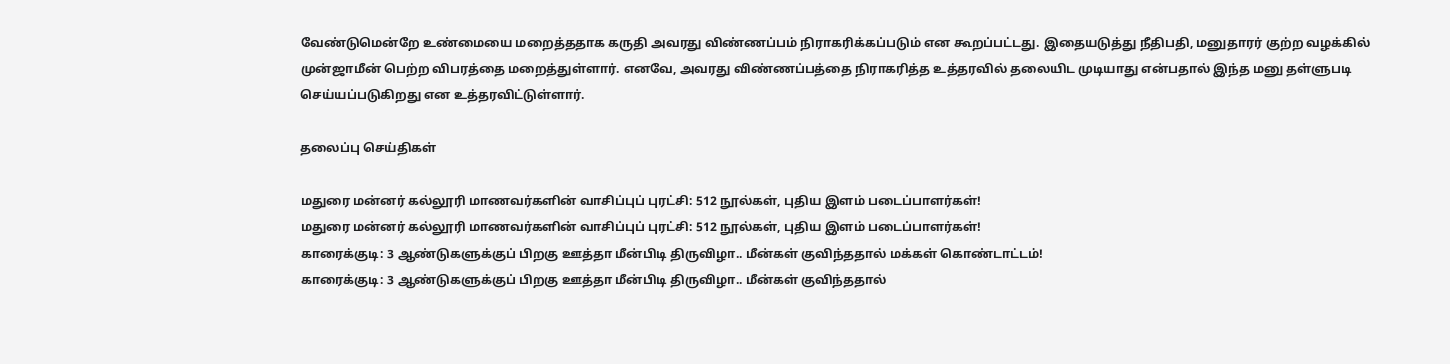வேண்டுமென்றே உண்மையை மறைத்ததாக கருதி அவரது விண்ணப்பம் நிராகரிக்கப்படும் என கூறப்பட்டது. இதையடுத்து நீதிபதி, மனுதாரர் குற்ற வழக்கில் முன்ஜாமீன் பெற்ற விபரத்தை மறைத்துள்ளார். எனவே, அவரது விண்ணப்பத்தை நிராகரித்த உத்தரவில் தலையிட முடியாது என்பதால் இந்த மனு தள்ளுபடி செய்யப்படுகிறது என உத்தரவிட்டுள்ளார்.

தலைப்பு செய்திகள்

மதுரை மன்னர் கல்லூரி மாணவர்களின் வாசிப்புப் புரட்சி: 512 நூல்கள், புதிய இளம் படைப்பாளர்கள்!
மதுரை மன்னர் கல்லூரி மாணவர்களின் வாசிப்புப் புரட்சி: 512 நூல்கள், புதிய இளம் படைப்பாளர்கள்!
காரைக்குடி: 3 ஆண்டுகளுக்குப் பிறகு ஊத்தா மீன்பிடி திருவிழா.. மீன்கள் குவிந்ததால் மக்கள் கொண்டாட்டம்!
காரைக்குடி: 3 ஆண்டுகளுக்குப் பிறகு ஊத்தா மீன்பிடி திருவிழா.. மீன்கள் குவிந்ததால்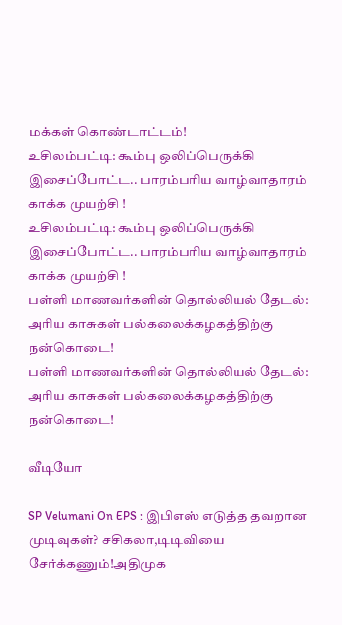மக்கள் கொண்டாட்டம்!
உசிலம்பட்டி: கூம்பு ஒலிப்பெருக்கி இசைப்போட்ட.. பாரம்பரிய வாழ்வாதாரம் காக்க முயற்சி !
உசிலம்பட்டி: கூம்பு ஒலிப்பெருக்கி இசைப்போட்ட.. பாரம்பரிய வாழ்வாதாரம் காக்க முயற்சி !
பள்ளி மாணவர்களின் தொல்லியல் தேடல்: அரிய காசுகள் பல்கலைக்கழகத்திற்கு நன்கொடை!
பள்ளி மாணவர்களின் தொல்லியல் தேடல்: அரிய காசுகள் பல்கலைக்கழகத்திற்கு நன்கொடை!

வீடியோ

SP Velumani On EPS : இபிஎஸ் எடுத்த தவறான முடிவுகள்? சசிகலா,டிடிவியை சேர்க்கணும்!அதிமுக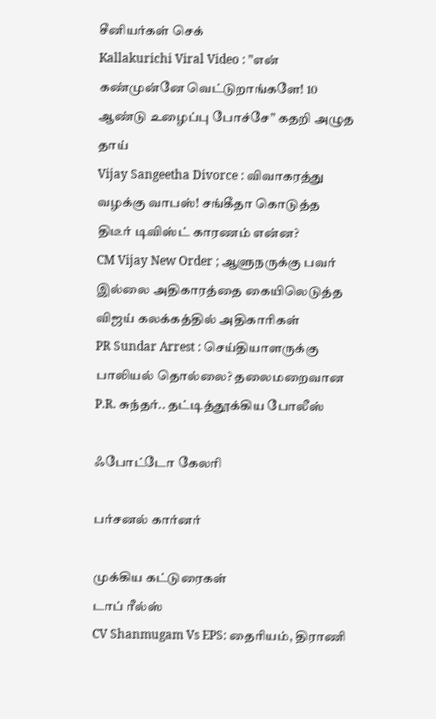சீனியர்கள் செக்
Kallakurichi Viral Video : ”என் கண்முன்னே வெட்டுறாங்களே! 10 ஆண்டு உழைப்பு போச்சே” கதறி அழுத தாய்
Vijay Sangeetha Divorce : விவாகரத்து வழக்கு வாபஸ்! சங்கீதா கொடுத்த திடீர் டிவிஸ்ட் காரணம் என்ன?
CM Vijay New Order ; ஆளுநருக்கு பவர் இல்லை அதிகாரத்தை கையிலெடுத்த விஜய் கலக்கத்தில் அதிகாரிகள்
PR Sundar Arrest : செய்தியாளருக்கு பாலியல் தொல்லை? தலைமறைவான P.R. சுந்தர்.. தட்டித்தூக்கிய போலீஸ்

ஃபோட்டோ கேலரி

பர்சனல் கார்னர்

முக்கிய கட்டுரைகள்
டாப் ரீல்ஸ்
CV Shanmugam Vs EPS: தைரியம், திராணி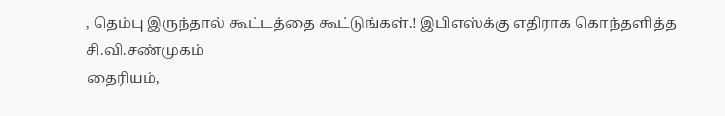, தெம்பு இருந்தால் கூட்டத்தை கூட்டுங்கள்.! இபிஎஸ்க்கு எதிராக கொந்தளித்த சி.வி.சண்முகம்
தைரியம்,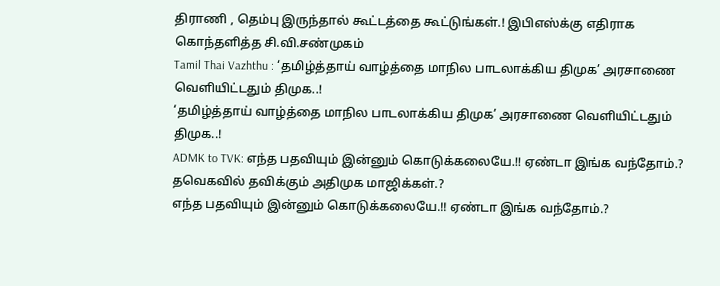திராணி , தெம்பு இருந்தால் கூட்டத்தை கூட்டுங்கள்.! இபிஎஸ்க்கு எதிராக கொந்தளித்த சி.வி.சண்முகம்
Tamil Thai Vazhthu : ‘தமிழ்த்தாய் வாழ்த்தை மாநில பாடலாக்கிய திமுக’ அரசாணை வெளியிட்டதும் திமுக..!
‘தமிழ்த்தாய் வாழ்த்தை மாநில பாடலாக்கிய திமுக’ அரசாணை வெளியிட்டதும் திமுக..!
ADMK to TVK: எந்த பதவியும் இன்னும் கொடுக்கலையே.!! ஏண்டா இங்க வந்தோம்.? தவெகவில் தவிக்கும் அதிமுக மாஜிக்கள்.?
எந்த பதவியும் இன்னும் கொடுக்கலையே.!! ஏண்டா இங்க வந்தோம்.?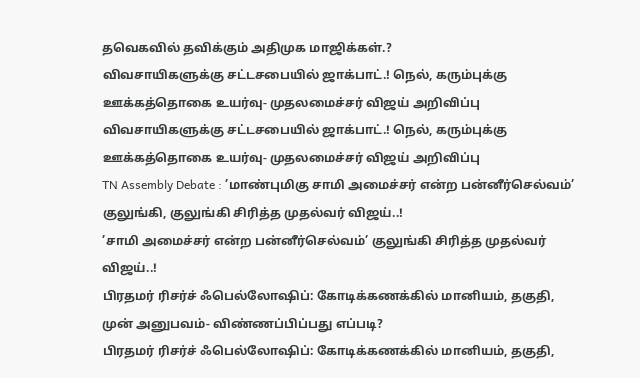தவெகவில் தவிக்கும் அதிமுக மாஜிக்கள்.?
விவசாயிகளுக்கு சட்டசபையில் ஜாக்பாட்.! நெல், கரும்புக்கு ஊக்கத்தொகை உயர்வு- முதலமைச்சர் விஜய் அறிவிப்பு
விவசாயிகளுக்கு சட்டசபையில் ஜாக்பாட்.! நெல், கரும்புக்கு ஊக்கத்தொகை உயர்வு- முதலமைச்சர் விஜய் அறிவிப்பு
TN Assembly Debate : ’மாண்புமிகு சாமி அமைச்சர் என்ற பன்னீர்செல்வம்’ குலுங்கி, குலுங்கி சிரித்த முதல்வர் விஜய்..!
’சாமி அமைச்சர் என்ற பன்னீர்செல்வம்’ குலுங்கி சிரித்த முதல்வர் விஜய்..!
பிரதமர் ரிசர்ச் ஃபெல்லோஷிப்: கோடிக்கணக்கில் மானியம், தகுதி, முன் அனுபவம்- விண்ணப்பிப்பது எப்படி?
பிரதமர் ரிசர்ச் ஃபெல்லோஷிப்: கோடிக்கணக்கில் மானியம், தகுதி,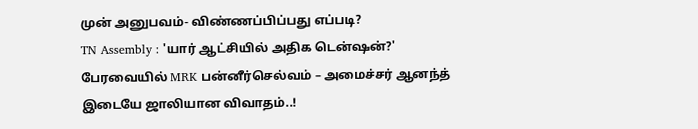முன் அனுபவம்- விண்ணப்பிப்பது எப்படி?
TN Assembly : 'யார் ஆட்சியில் அதிக டென்ஷன்?' பேரவையில் MRK பன்னீர்செல்வம் – அமைச்சர் ஆனந்த் இடையே ஜாலியான விவாதம்..!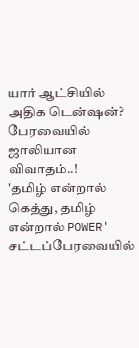யார் ஆட்சியில் அதிக டென்ஷன்? பேரவையில் ஜாலியான விவாதம்..!
'தமிழ் என்றால் கெத்து, தமிழ் என்றால் POWER' சட்டப்பேரவையில்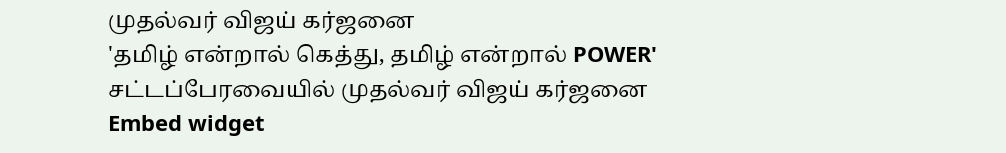முதல்வர் விஜய் கர்ஜனை
'தமிழ் என்றால் கெத்து, தமிழ் என்றால் POWER' சட்டப்பேரவையில் முதல்வர் விஜய் கர்ஜனை
Embed widget